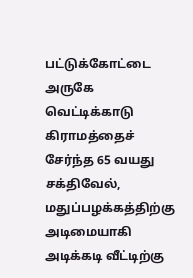பட்டுக்கோட்டை அருகே வெட்டிக்காடு கிராமத்தைச் சேர்ந்த 65 வயது சக்திவேல், மதுப்பழக்கத்திற்கு அடிமையாகி அடிக்கடி வீட்டிற்கு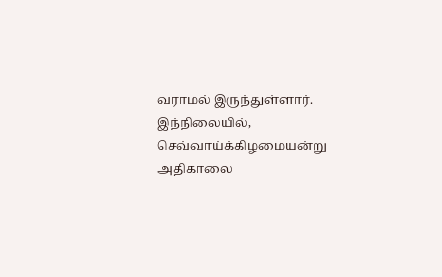வராமல் இருந்துள்ளார். இந்நிலையில், செவ்வாய்க்கிழமையன்று அதிகாலை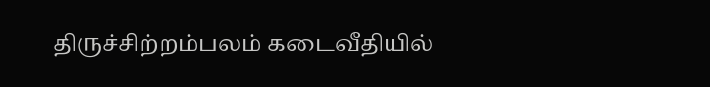திருச்சிற்றம்பலம் கடைவீதியில்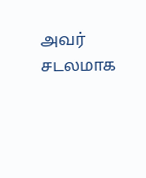அவர் சடலமாக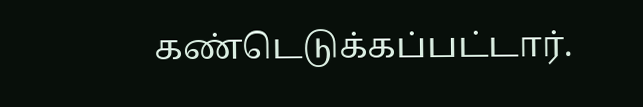கண்டெடுக்கப்பட்டார்.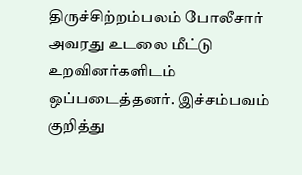திருச்சிற்றம்பலம் போலீசார் அவரது உடலை மீட்டு உறவினர்களிடம் ஒப்படைத்தனர். இச்சம்பவம் குறித்து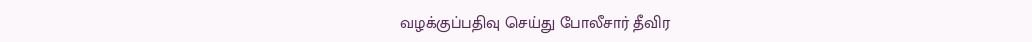வழக்குப்பதிவு செய்து போலீசார் தீவிர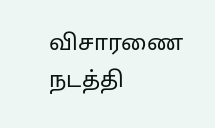விசாரணை நடத்தி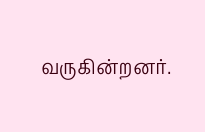வருகின்றனர்.